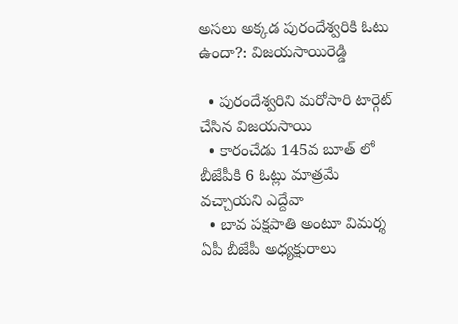అసలు అక్కడ పురందేశ్వరికి ఓటు ఉందా?: విజయసాయిరెడ్డి

  • పురందేశ్వరిని మరోసారి టార్గెట్ చేసిన విజయసాయి
  • కారంచేడు 145వ బూత్ లో బీజేపీకి 6 ఓట్లు మాత్రమే వచ్చాయని ఎద్దేవా
  • బావ పక్షపాతి అంటూ విమర్శ
ఏపీ బీజేపీ అధ్యక్షురాలు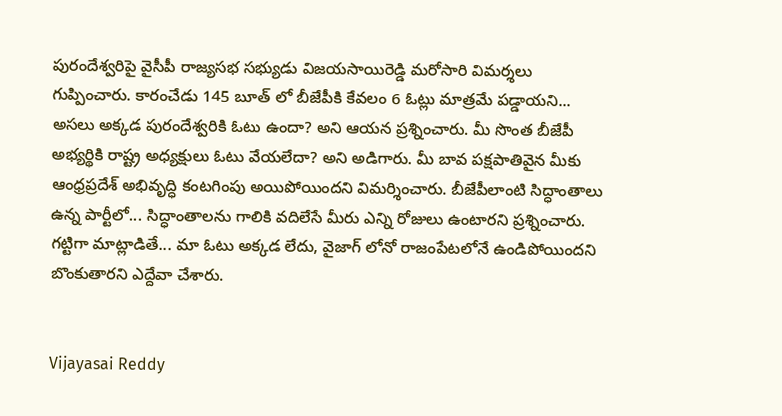పురందేశ్వరిపై వైసీపీ రాజ్యసభ సభ్యుడు విజయసాయిరెడ్డి మరోసారి విమర్శలు గుప్పించారు. కారంచేడు 145 బూత్ లో బీజేపీకి కేవలం 6 ఓట్లు మాత్రమే పడ్డాయని... అసలు అక్కడ పురందేశ్వరికి ఓటు ఉందా? అని ఆయన ప్రశ్నించారు. మీ సొంత బీజేపీ అభ్యర్థికి రాష్ట్ర అధ్యక్షులు ఓటు వేయలేదా? అని అడిగారు. మీ బావ పక్షపాతివైన మీకు ఆంధ్రప్రదేశ్ అభివృద్ధి కంటగింపు అయిపోయిందని విమర్శించారు. బీజేపీలాంటి సిద్ధాంతాలు ఉన్న పార్టీలో... సిద్ధాంతాలను గాలికి వదిలేసే మీరు ఎన్ని రోజులు ఉంటారని ప్రశ్నించారు. గట్టిగా మాట్లాడితే... మా ఓటు అక్కడ లేదు, వైజాగ్ లోనో రాజంపేటలోనే ఉండిపోయిందని బొంకుతారని ఎద్దేవా చేశారు.


Vijayasai Reddy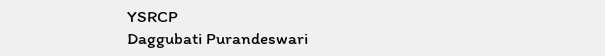YSRCP
Daggubati Purandeswari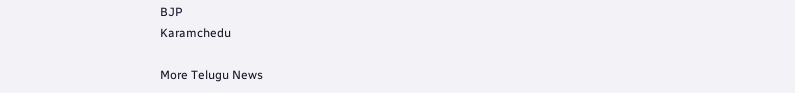BJP
Karamchedu

More Telugu News